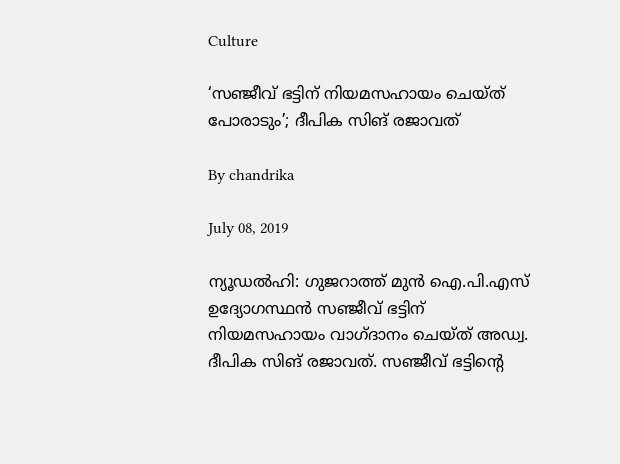Culture

‘സഞ്ജീവ് ഭട്ടിന് നിയമസഹായം ചെയ്ത് പോരാടും’; ദീപിക സിങ് രജാവത്

By chandrika

July 08, 2019

ന്യൂഡല്‍ഹി: ഗുജറാത്ത് മുന്‍ ഐ.പി.എസ് ഉദ്യോഗസ്ഥന്‍ സഞ്ജീവ് ഭട്ടിന് നിയമസഹായം വാഗ്ദാനം ചെയ്ത് അഡ്വ. ദീപിക സിങ് രജാവത്. സഞ്ജീവ് ഭട്ടിന്റെ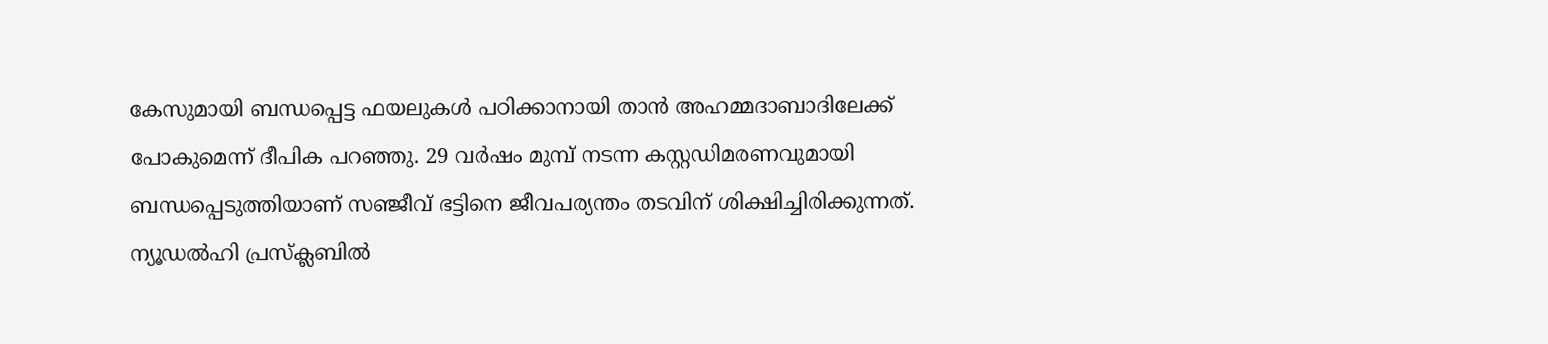കേസുമായി ബന്ധപ്പെട്ട ഫയലുകള്‍ പഠിക്കാനായി താന്‍ അഹമ്മദാബാദിലേക്ക് പോകുമെന്ന് ദീപിക പറഞ്ഞു. 29 വര്‍ഷം മുമ്പ് നടന്ന കസ്റ്റഡിമരണവുമായി ബന്ധപ്പെടുത്തിയാണ് സഞ്ജീവ് ഭട്ടിനെ ജീവപര്യന്തം തടവിന് ശിക്ഷിച്ചിരിക്കുന്നത്. ന്യൂഡല്‍ഹി പ്രസ്‌ക്ലബില്‍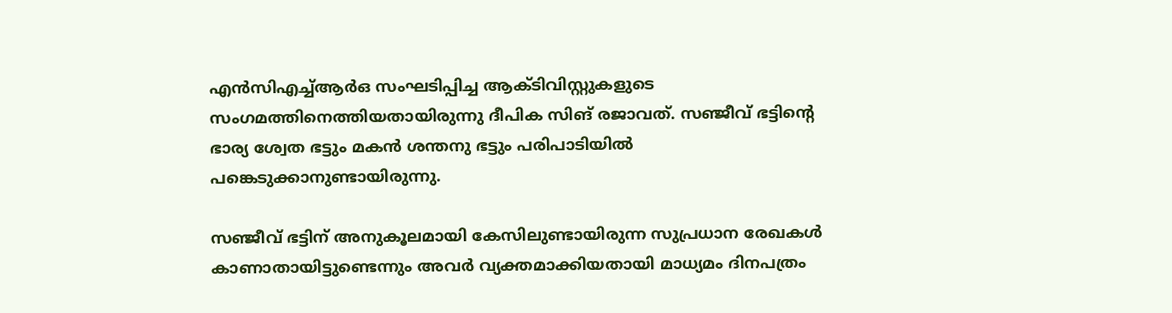എന്‍സിഎച്ച്ആര്‍ഒ സംഘടിപ്പിച്ച ആക്ടിവിസ്റ്റുകളുടെ സംഗമത്തിനെത്തിയതായിരുന്നു ദീപിക സിങ് രജാവത്. സഞ്ജീവ് ഭട്ടിന്റെ ഭാര്യ ശ്വേത ഭട്ടും മകന്‍ ശന്തനു ഭട്ടും പരിപാടിയില്‍ പങ്കെടുക്കാനുണ്ടായിരുന്നു.

സഞ്ജീവ് ഭട്ടിന് അനുകൂലമായി കേസിലുണ്ടായിരുന്ന സുപ്രധാന രേഖകള്‍ കാണാതായിട്ടുണ്ടെന്നും അവര്‍ വ്യക്തമാക്കിയതായി മാധ്യമം ദിനപത്രം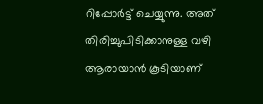റിപ്പോര്‍ട്ട് ചെയ്യുന്നു. അത് തിരിച്ചുപിടിക്കാനുള്ള വഴി ആരായാന്‍ കൂടിയാണ്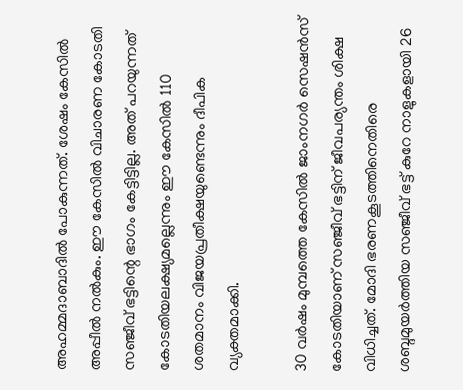അഹമ്മദാബാദില്‍ പോകുന്നത്. ശേഷം കേസില്‍ അപ്പീല്‍ നല്‍കും. ഈ കേസില്‍ വിചാരണ കോടതി സഞ്ജീവ് ഭട്ടിന്റെ ഭാഗം കേട്ടിട്ടില്ല. അത് പറയുന്നത് കോടതിയലക്ഷ്യമല്ലെന്നും ഈ കേസില്‍ 110 ശതമാനം വിജയപ്രതീക്ഷയുണ്ടെന്നും ദീപിക വ്യക്തമാക്കി.

30 വര്‍ഷം മുമ്പത്തെ കേസില്‍ ജാംനഗര്‍ സെഷന്‍സ് കോടതിയാണ് സഞ്ജീവ് ഭട്ടിന് ജീവപര്യന്തം ശിക്ഷ വിധിച്ചത്. മോദി ഭരണകൂടത്തിനെതിരെ ശബ്ദമുയര്‍ത്തിയ സഞ്ജീവ് ഭട്ട് കുറേ നാളുകളായി 26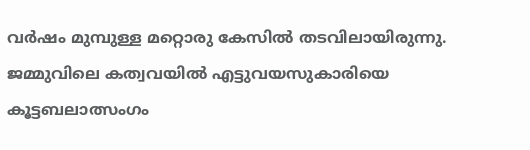വര്‍ഷം മുമ്പുള്ള മറ്റൊരു കേസില്‍ തടവിലായിരുന്നു. ജമ്മുവിലെ കത്വവയില്‍ എട്ടുവയസുകാരിയെ കൂട്ടബലാത്സംഗം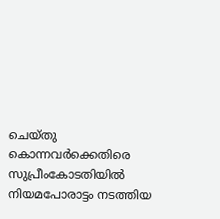ചെയ്തു കൊന്നവര്‍ക്കെതിരെ സുപ്രീംകോടതിയില്‍ നിയമപോരാട്ടം നടത്തിയ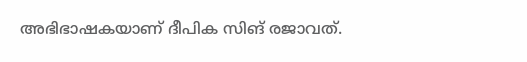അഭിഭാഷകയാണ് ദീപിക സിങ് രജാവത്.